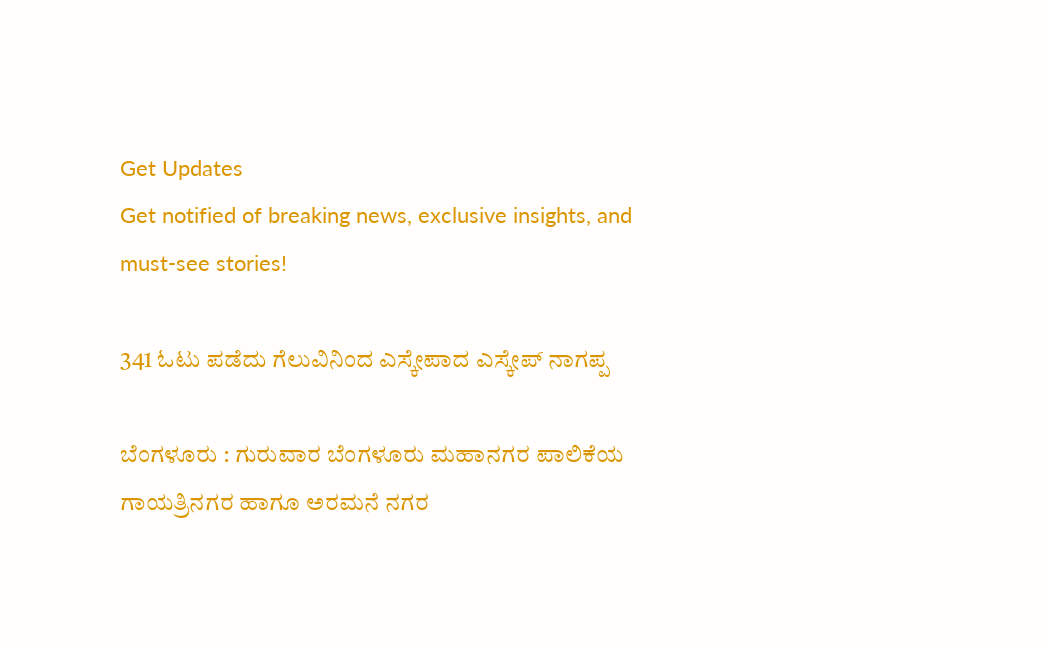Get Updates
Get notified of breaking news, exclusive insights, and must-see stories!

341 ಓಟು ಪಡೆದು ಗೆಲುವಿನಿಂದ ಎಸ್ಕೇಪಾದ ಎಸ್ಕೇಪ್‌ ನಾಗಪ್ಪ

ಬೆಂಗಳೂರು : ಗುರುವಾರ ಬೆಂಗಳೂರು ಮಹಾನಗರ ಪಾಲಿಕೆಯ ಗಾಯತ್ರಿನಗರ ಹಾಗೂ ಅರಮನೆ ನಗರ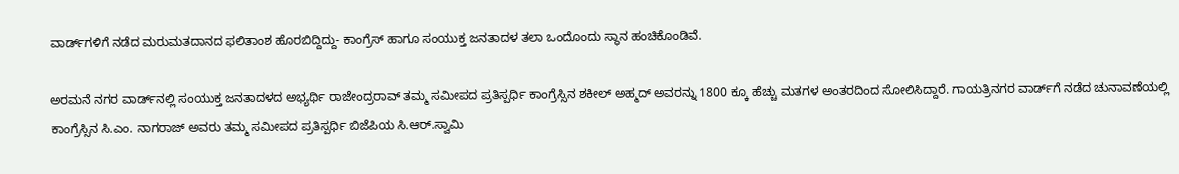ವಾರ್ಡ್‌ಗಳಿಗೆ ನಡೆದ ಮರುಮತದಾನದ ಫಲಿತಾಂಶ ಹೊರಬಿದ್ದಿದ್ದು- ಕಾಂಗ್ರೆಸ್‌ ಹಾಗೂ ಸಂಯುಕ್ತ ಜನತಾದಳ ತಲಾ ಒಂದೊಂದು ಸ್ಥಾನ ಹಂಚಿಕೊಂಡಿವೆ.

ಅರಮನೆ ನಗರ ವಾರ್ಡ್‌ನಲ್ಲಿ ಸಂಯುಕ್ತ ಜನತಾದಳದ ಅಭ್ಯರ್ಥಿ ರಾಜೇಂದ್ರರಾವ್‌ ತಮ್ಮ ಸಮೀಪದ ಪ್ರತಿಸ್ಪರ್ಧಿ ಕಾಂಗ್ರೆಸ್ಸಿನ ಶಕೀಲ್‌ ಅಹ್ಮದ್‌ ಅವರನ್ನು 1800 ಕ್ಕೂ ಹೆಚ್ಚು ಮತಗಳ ಅಂತರದಿಂದ ಸೋಲಿಸಿದ್ದಾರೆ. ಗಾಯತ್ರಿನಗರ ವಾರ್ಡ್‌ಗೆ ನಡೆದ ಚುನಾವಣೆಯಲ್ಲಿ ಕಾಂಗ್ರೆಸ್ಸಿನ ಸಿ.ಎಂ. ನಾಗರಾಜ್‌ ಅವರು ತಮ್ಮ ಸಮೀಪದ ಪ್ರತಿಸ್ಪರ್ಧಿ ಬಿಜೆಪಿಯ ಸಿ.ಆರ್‌.ಸ್ವಾಮಿ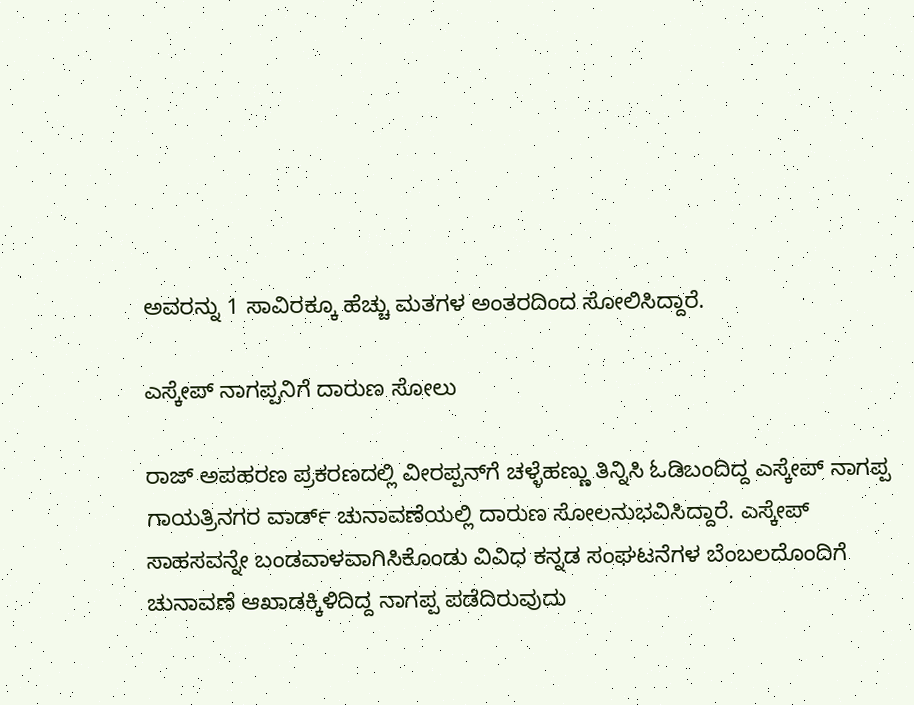ಅವರನ್ನು 1 ಸಾವಿರಕ್ಕೂ ಹೆಚ್ಚು ಮತಗಳ ಅಂತರದಿಂದ ಸೋಲಿಸಿದ್ದಾರೆ.

ಎಸ್ಕೇಪ್‌ ನಾಗಪ್ಪನಿಗೆ ದಾರುಣ ಸೋಲು

ರಾಜ್‌ ಅಪಹರಣ ಪ್ರಕರಣದಲ್ಲಿ ವೀರಪ್ಪನ್‌ಗೆ ಚಳ್ಳೆಹಣ್ಣು ತಿನ್ನಿಸಿ ಓಡಿಬಂದಿದ್ದ ಎಸ್ಕೇಪ್‌ ನಾಗಪ್ಪ ಗಾಯತ್ರಿನಗರ ವಾರ್ಡ್‌ ಚುನಾವಣೆಯಲ್ಲಿ ದಾರುಣ ಸೋಲನುಭವಿಸಿದ್ದಾರೆ. ಎಸ್ಕೇಪ್‌ ಸಾಹಸವನ್ನೇ ಬಂಡವಾಳವಾಗಿಸಿಕೊಂಡು ವಿವಿಧ ಕನ್ನಡ ಸಂಘಟನೆಗಳ ಬೆಂಬಲದೊಂದಿಗೆ ಚುನಾವಣೆ ಆಖಾಡಕ್ಕಿಳಿದಿದ್ದ ನಾಗಪ್ಪ ಪಡೆದಿರುವುದು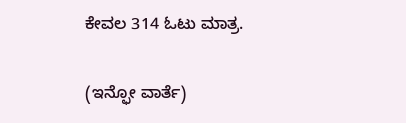ಕೇವಲ 314 ಓಟು ಮಾತ್ರ.

(ಇನ್ಫೋ ವಾರ್ತೆ)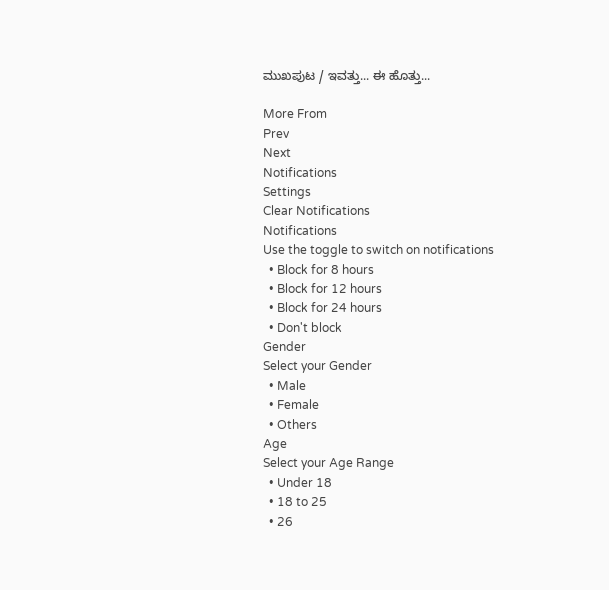ಮುಖಪುಟ / ಇವತ್ತು... ಈ ಹೊತ್ತು...

More From
Prev
Next
Notifications
Settings
Clear Notifications
Notifications
Use the toggle to switch on notifications
  • Block for 8 hours
  • Block for 12 hours
  • Block for 24 hours
  • Don't block
Gender
Select your Gender
  • Male
  • Female
  • Others
Age
Select your Age Range
  • Under 18
  • 18 to 25
  • 26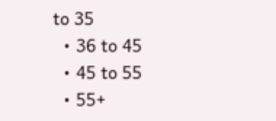to 35
  • 36 to 45
  • 45 to 55
  • 55+